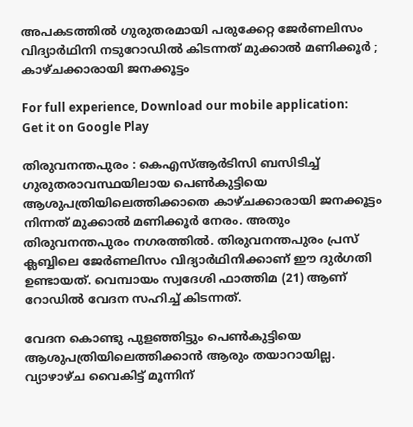അപകടത്തില്‍ ഗുരുതരമായി പരുക്കേറ്റ ജേര്‍ണലിസം വിദ്യാര്‍ഥിനി നടുറോഡില്‍ കിടന്നത് മുക്കാല്‍ മണിക്കൂര്‍ ; കാഴ്ചക്കാരായി ജനക്കൂട്ടം

For full experience, Download our mobile application:
Get it on Google Play

തിരുവനന്തപുരം : കെഎസ്‌ആര്‍ടിസി ബസിടിച്ച്‌ ഗുരുതരാവസ്ഥയിലായ പെണ്‍കുട്ടിയെ ആശുപത്രിയിലെത്തിക്കാതെ കാഴ്ചക്കാരായി ജനക്കൂട്ടം നിന്നത് മുക്കാല്‍ മണിക്കൂര്‍ നേരം. അതും തിരുവനന്തപുരം നഗരത്തില്‍. തിരുവനന്തപുരം പ്രസ്‌ ക്ലബ്ബിലെ ജേര്‍ണലിസം വിദ്യാര്‍ഥിനിക്കാണ് ഈ ദുര്‍ഗതി ഉണ്ടായത്. വെമ്പായം സ്വദേശി ഫാത്തിമ (21) ആണ് റോഡില്‍ വേദന സഹിച്ച്‌ കിടന്നത്.

വേദന കൊണ്ടു പുളഞ്ഞിട്ടും പെണ്‍കുട്ടിയെ ആശുപത്രിയിലെത്തിക്കാന്‍ ആരും തയാറായില്ല. വ്യാഴാഴ്ച വൈകിട്ട് മൂന്നിന്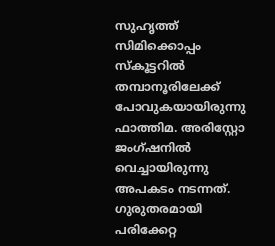സുഹൃത്ത് സിമിക്കൊപ്പം സ്കൂട്ടറില്‍ തമ്പാനൂരിലേക്ക് പോവുകയായിരുന്നു ഫാത്തിമ. അരിസ്റ്റോ ജംഗ്ഷനില്‍ വെച്ചായിരുന്നു അപകടം നടന്നത്. ഗുരുതരമായി പരിക്കേറ്റ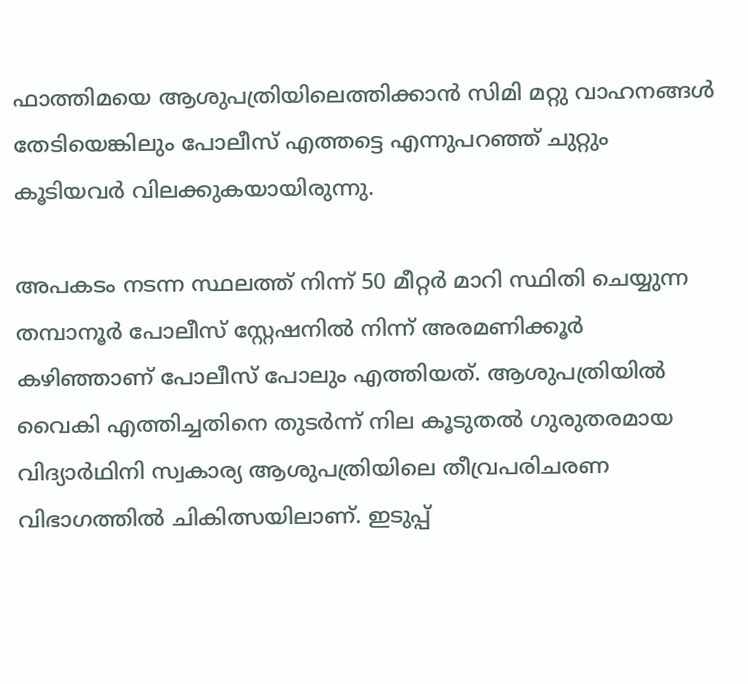ഫാത്തിമയെ ആശുപത്രിയിലെത്തിക്കാന്‍ സിമി മറ്റു വാഹനങ്ങള്‍ തേടിയെങ്കിലും പോലീസ് എത്തട്ടെ എന്നുപറഞ്ഞ് ചുറ്റും കൂടിയവര്‍ വിലക്കുകയായിരുന്നു.

അപകടം നടന്ന സ്ഥലത്ത് നിന്ന് 50 മീറ്റര്‍ മാറി സ്ഥിതി ചെയ്യുന്ന തമ്പാനൂര്‍ പോലീസ് സ്റ്റേഷനില്‍ നിന്ന് അരമണിക്കൂര്‍ കഴിഞ്ഞാണ് പോലീസ് പോലും എത്തിയത്. ആശുപത്രിയില്‍ വൈകി എത്തിച്ചതിനെ തുടര്‍ന്ന് നില കൂടുതല്‍ ഗുരുതരമായ വിദ്യാര്‍ഥിനി സ്വകാര്യ ആശുപത്രിയിലെ തീവ്രപരിചരണ വിഭാഗത്തില്‍ ചികിത്സയിലാണ്. ഇടുപ്പ്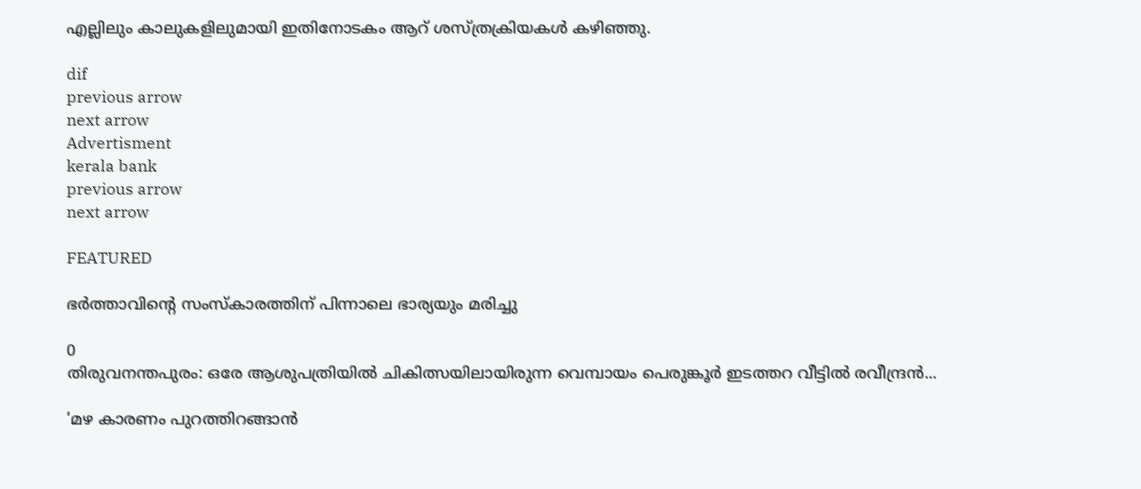എല്ലിലും കാലുകളിലുമായി ഇതിനോടകം ആറ് ശസ്ത്രക്രിയകള്‍ കഴിഞ്ഞു.

dif
previous arrow
next arrow
Advertisment
kerala bank
previous arrow
next arrow

FEATURED

ഭർത്താവിന്‍റെ സംസ്കാരത്തിന് പിന്നാലെ ഭാര്യയും മരിച്ചു

0
തിരുവനന്തപുരം: ഒരേ ആശുപത്രിയിൽ ചികിത്സയിലായിരുന്ന വെമ്പായം പെരുങ്കൂർ ഇടത്തറ വീട്ടിൽ രവീന്ദ്രൻ...

‘മഴ കാരണം പുറത്തിറങ്ങാൻ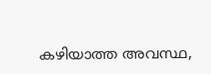കഴിയാത്ത അവസ്ഥ,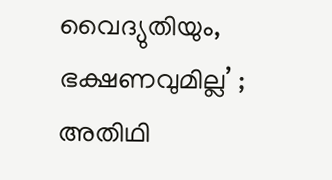വൈദ്യുതിയും, ഭക്ഷണവുമില്ല’ ; അതിഥി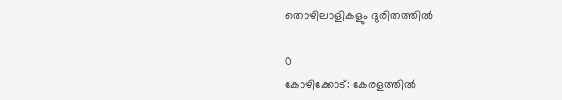തൊഴിലാളികളും ദുരിതത്തിൽ

0
കോഴിക്കോട്: കേരളത്തിൽ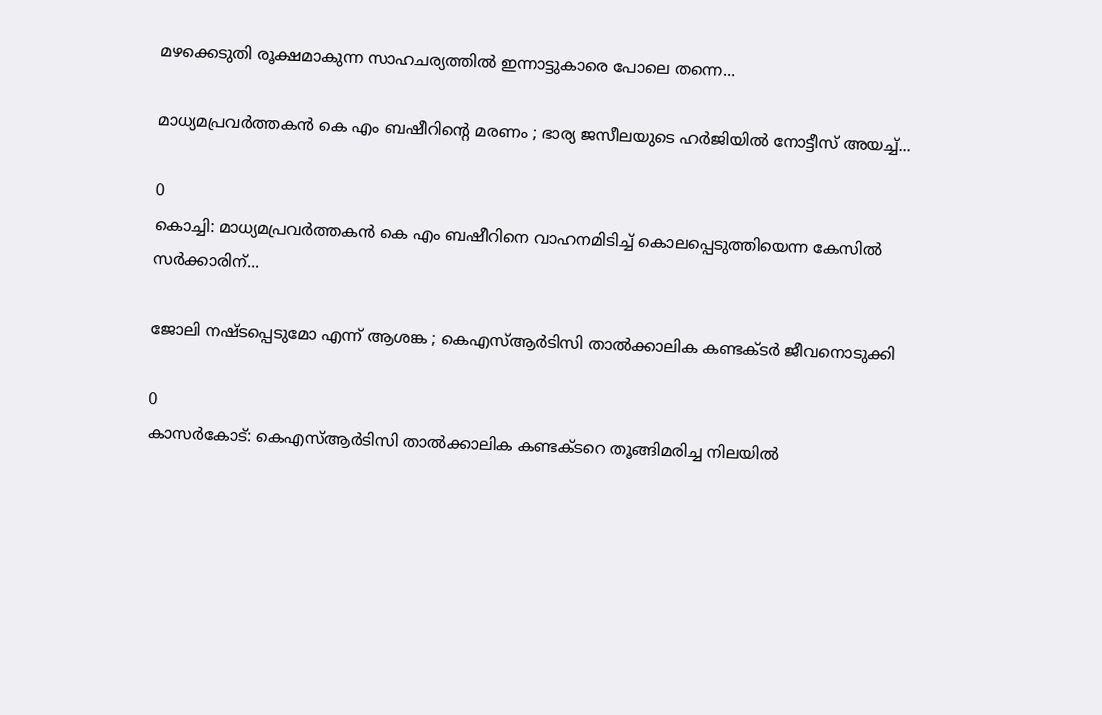മഴക്കെടുതി രൂക്ഷമാകുന്ന സാഹചര്യത്തിൽ ഇന്നാട്ടുകാരെ പോലെ തന്നെ...

മാധ്യമപ്രവർത്തകൻ കെ എം ബഷീറിന്റെ മരണം ; ഭാര്യ ജസീലയുടെ ഹർജിയിൽ നോട്ടീസ് അയച്ച്...

0
കൊച്ചി: മാധ്യമപ്രവർത്തകൻ കെ എം ബഷീറിനെ വാഹനമിടിച്ച് കൊലപ്പെടുത്തിയെന്ന കേസിൽ സര്‍ക്കാരിന്...

ജോലി നഷ്ടപ്പെടുമോ എന്ന് ആശങ്ക ; കെഎസ്ആർടിസി താൽക്കാലിക കണ്ടക്ടർ ജീവനൊടുക്കി

0
കാസർകോട്: കെഎസ്ആർടിസി താൽക്കാലിക കണ്ടക്ടറെ തൂങ്ങിമരിച്ച നിലയിൽ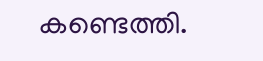കണ്ടെത്തി.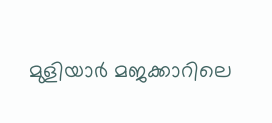മുളിയാർ മജക്കാറിലെ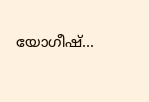യോഗീഷ്...